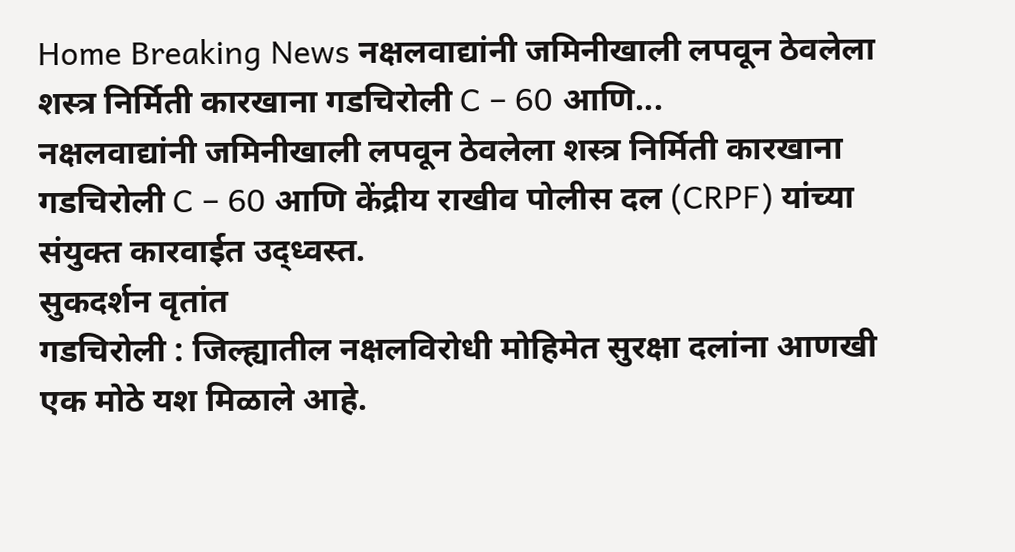Home Breaking News नक्षलवाद्यांनी जमिनीखाली लपवून ठेवलेला शस्त्र निर्मिती कारखाना गडचिरोली C – 60 आणि...
नक्षलवाद्यांनी जमिनीखाली लपवून ठेवलेला शस्त्र निर्मिती कारखाना गडचिरोली C – 60 आणि केंद्रीय राखीव पोलीस दल (CRPF) यांच्या संयुक्त कारवाईत उद्ध्वस्त.
सुकदर्शन वृतांत
गडचिरोली : जिल्ह्यातील नक्षलविरोधी मोहिमेत सुरक्षा दलांना आणखी एक मोठे यश मिळाले आहे.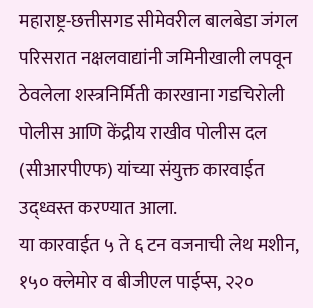महाराष्ट्र-छत्तीसगड सीमेवरील बालबेडा जंगल परिसरात नक्षलवाद्यांनी जमिनीखाली लपवून ठेवलेला शस्त्रनिर्मिती कारखाना गडचिरोली पोलीस आणि केंद्रीय राखीव पोलीस दल (सीआरपीएफ) यांच्या संयुक्त कारवाईत उद्ध्वस्त करण्यात आला.
या कारवाईत ५ ते ६ टन वजनाची लेथ मशीन, १५० क्लेमोर व बीजीएल पाईप्स, २२०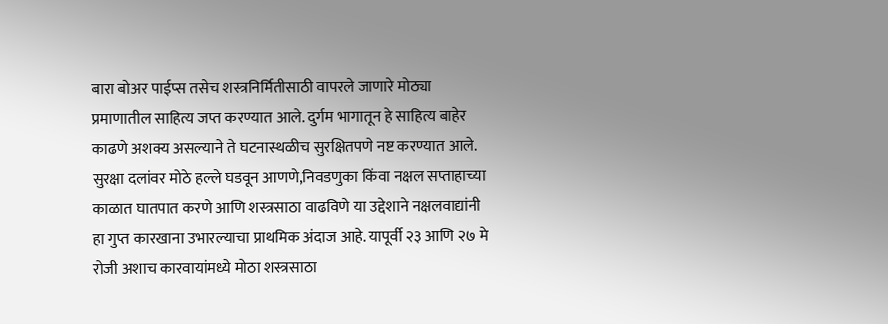बारा बोअर पाईप्स तसेच शस्त्रनिर्मितीसाठी वापरले जाणारे मोठ्या प्रमाणातील साहित्य जप्त करण्यात आले. दुर्गम भागातून हे साहित्य बाहेर काढणे अशक्य असल्याने ते घटनास्थळीच सुरक्षितपणे नष्ट करण्यात आले.
सुरक्षा दलांवर मोठे हल्ले घडवून आणणे,निवडणुका किंवा नक्षल सप्ताहाच्या काळात घातपात करणे आणि शस्त्रसाठा वाढविणे या उद्देशाने नक्षलवाद्यांनी हा गुप्त कारखाना उभारल्याचा प्राथमिक अंदाज आहे. यापूर्वी २३ आणि २७ मे रोजी अशाच कारवायांमध्ये मोठा शस्त्रसाठा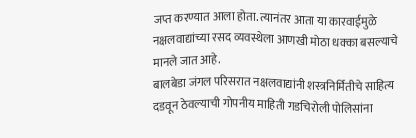जप्त करण्यात आला होता. त्यानंतर आता या कारवाईमुळे नक्षलवाद्यांच्या रसद व्यवस्थेला आणखी मोठा धक्का बसल्याचे मानले जात आहे.
बालबेडा जंगल परिसरात नक्षलवाद्यांनी शस्त्रनिर्मितीचे साहित्य दडवून ठेवल्याची गोपनीय माहिती गडचिरोली पोलिसांना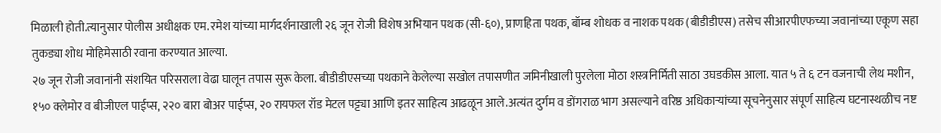मिळाली होती.त्यानुसार पोलीस अधीक्षक एम. रमेश यांच्या मार्गदर्शनाखाली २६ जून रोजी विशेष अभियान पथक (सी-६०), प्राणहिता पथक, बॉम्ब शोधक व नाशक पथक (बीडीडीएस) तसेच सीआरपीएफच्या जवानांच्या एकूण सहा तुकड्या शोध मोहिमेसाठी रवाना करण्यात आल्या.
२७ जून रोजी जवानांनी संशयित परिसराला वेढा घालून तपास सुरू केला. बीडीडीएसच्या पथकाने केलेल्या सखोल तपासणीत जमिनीखाली पुरलेला मोठा शस्त्रनिर्मिती साठा उघडकीस आला. यात ५ ते ६ टन वजनाची लेथ मशीन, १५० क्लेमोर व बीजीएल पाईप्स, २२० बारा बोअर पाईप्स, २० रायफल रॉड मेटल पट्ट्या आणि इतर साहित्य आढळून आले.अत्यंत दुर्गम व डोंगराळ भाग असल्याने वरिष्ठ अधिकाऱ्यांच्या सूचनेनुसार संपूर्ण साहित्य घटनास्थळीच नष्ट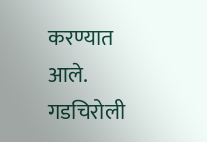करण्यात आले.
गडचिरोली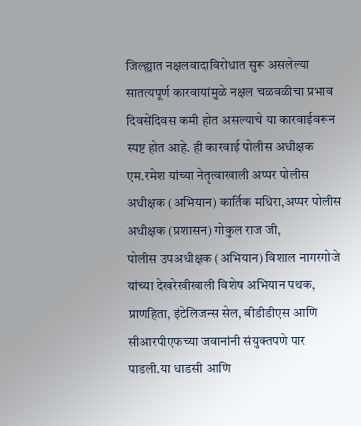जिल्ह्यात नक्षलवादाविरोधात सुरू असलेल्या सातत्यपूर्ण कारवायांमुळे नक्षल चळवळीचा प्रभाव दिवसेंदिवस कमी होत असल्याचे या कारवाईवरून स्पष्ट होत आहे. ही कारवाई पोलीस अधीक्षक एम.रमेश यांच्या नेतृत्वाखाली अप्पर पोलीस अधीक्षक (अभियान) कार्तिक मधिरा,अप्पर पोलीस अधीक्षक (प्रशासन) गोकुल राज जी,
पोलीस उपअधीक्षक (अभियान) विशाल नागरगोजे यांच्या देखरेखीखाली विशेष अभियान पथक, प्राणहिता, इंटेलिजन्स सेल, बीडीडीएस आणि सीआरपीएफच्या जवानांनी संयुक्तपणे पार पाडली.या धाडसी आणि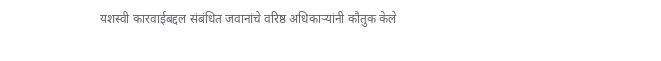यशस्वी कारवाईबद्दल संबंधित जवानांचे वरिष्ठ अधिकाऱ्यांनी कौतुक केले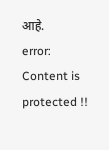आहे.
error: Content is protected !!